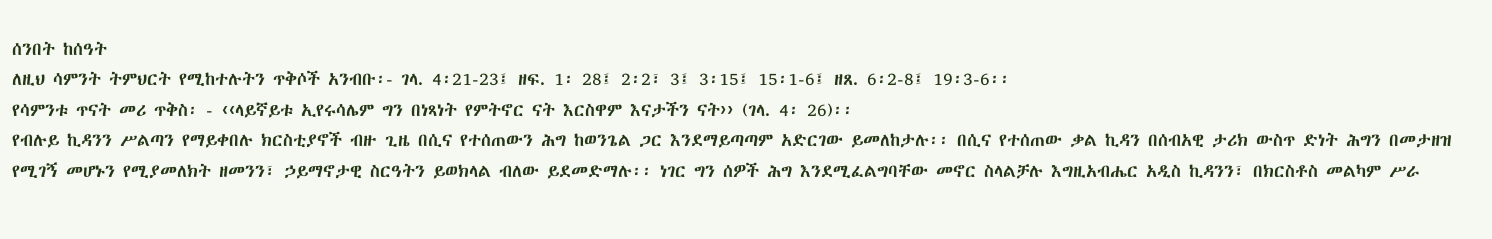ሰንበት ከሰዓት
ለዚህ ሳምንት ትምህርት የሚከተሉትን ጥቅሶች አንብቡ፡- ገላ. 4፡21-23፤ ዘፍ. 1፡ 28፤ 2፡2፣ 3፤ 3፡15፤ 15፡1-6፤ ዘጸ. 6፡2-8፤ 19፡3-6፡፡
የሳምንቱ ጥናት መሪ ጥቅስ፡ - ‹‹ላይኛይቱ ኢየሩሳሌም ግን በነጻነት የምትኖር ናት እርስዋም እናታችን ናት›› (ገላ. 4፡ 26)፡፡
የብሉይ ኪዳንን ሥልጣን የማይቀበሉ ክርስቲያኖች ብዙ ጊዜ በሲና የተሰጠውን ሕግ ከወንጌል ጋር እንደማይጣጣም አድርገው ይመለከታሉ፡፡ በሲና የተሰጠው ቃል ኪዳን በሰብአዊ ታሪክ ውስጥ ድነት ሕግን በመታዘዝ የሚገኝ መሆኑን የሚያመለክት ዘመንን፣ ኃይማኖታዊ ስርዓትን ይወክላል ብለው ይደመድማሉ፡፡ ነገር ግን ሰዎች ሕግ እንደሚፈልግባቸው መኖር ስላልቻሉ እግዚአብሔር አዲስ ኪዳንን፣ በክርስቶስ መልካም ሥራ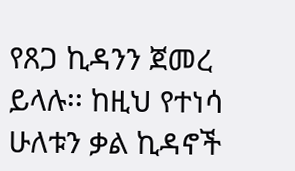የጸጋ ኪዳንን ጀመረ ይላሉ፡፡ ከዚህ የተነሳ ሁለቱን ቃል ኪዳኖች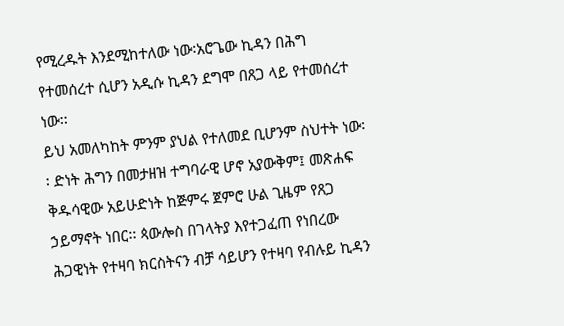የሚረዱት እንደሚከተለው ነው፡አሮጌው ኪዳን በሕግ የተመሰረተ ሲሆን አዲሱ ኪዳን ደግሞ በጸጋ ላይ የተመሰረተ ነው፡፡
ይህ አመለካከት ምንም ያህል የተለመደ ቢሆንም ስህተት ነው፡፡ ድነት ሕግን በመታዘዝ ተግባራዊ ሆኖ አያውቅም፤ መጽሐፍ ቅዱሳዊው አይሁድነት ከጅምሩ ጀምሮ ሁል ጊዜም የጸጋ ኃይማኖት ነበር፡፡ ጳውሎስ በገላትያ እየተጋፈጠ የነበረው ሕጋዊነት የተዛባ ክርስትናን ብቻ ሳይሆን የተዛባ የብሉይ ኪዳን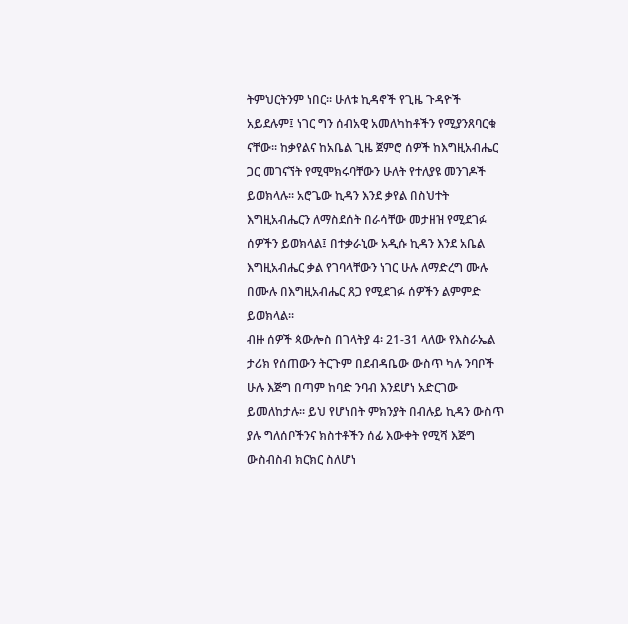ትምህርትንም ነበር፡፡ ሁለቱ ኪዳኖች የጊዜ ጉዳዮች አይደሉም፤ ነገር ግን ሰብአዊ አመለካከቶችን የሚያንጸባርቁ ናቸው፡፡ ከቃየልና ከአቤል ጊዜ ጀምሮ ሰዎች ከእግዚአብሔር ጋር መገናኘት የሚሞክሩባቸውን ሁለት የተለያዩ መንገዶች ይወክላሉ፡፡ አሮጌው ኪዳን እንደ ቃየል በስህተት እግዚአብሔርን ለማስደሰት በራሳቸው መታዘዝ የሚደገፉ ሰዎችን ይወክላል፤ በተቃራኒው አዲሱ ኪዳን እንደ አቤል እግዚአብሔር ቃል የገባላቸውን ነገር ሁሉ ለማድረግ ሙሉ በሙሉ በእግዚአብሔር ጸጋ የሚደገፉ ሰዎችን ልምምድ ይወክላል፡፡
ብዙ ሰዎች ጳውሎስ በገላትያ 4፡ 21-31 ላለው የእስራኤል ታሪክ የሰጠውን ትርጉም በደብዳቤው ውስጥ ካሉ ንባቦች ሁሉ እጅግ በጣም ከባድ ንባብ እንደሆነ አድርገው ይመለከታሉ፡፡ ይህ የሆነበት ምክንያት በብሉይ ኪዳን ውስጥ ያሉ ግለሰቦችንና ክስተቶችን ሰፊ እውቀት የሚሻ እጅግ ውስብስብ ክርክር ስለሆነ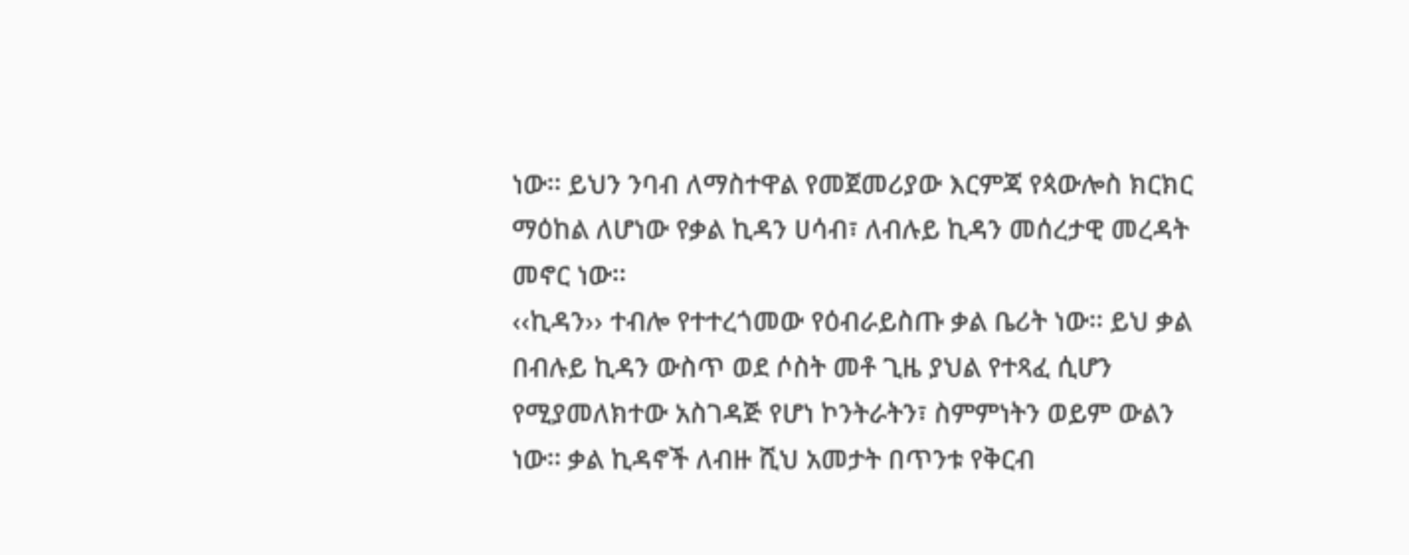ነው፡፡ ይህን ንባብ ለማስተዋል የመጀመሪያው እርምጃ የጳውሎስ ክርክር ማዕከል ለሆነው የቃል ኪዳን ሀሳብ፣ ለብሉይ ኪዳን መሰረታዊ መረዳት መኖር ነው፡፡
‹‹ኪዳን›› ተብሎ የተተረጎመው የዕብራይስጡ ቃል ቤሪት ነው፡፡ ይህ ቃል በብሉይ ኪዳን ውስጥ ወደ ሶስት መቶ ጊዜ ያህል የተጻፈ ሲሆን የሚያመለክተው አስገዳጅ የሆነ ኮንትራትን፣ ስምምነትን ወይም ውልን ነው፡፡ ቃል ኪዳኖች ለብዙ ሺህ አመታት በጥንቱ የቅርብ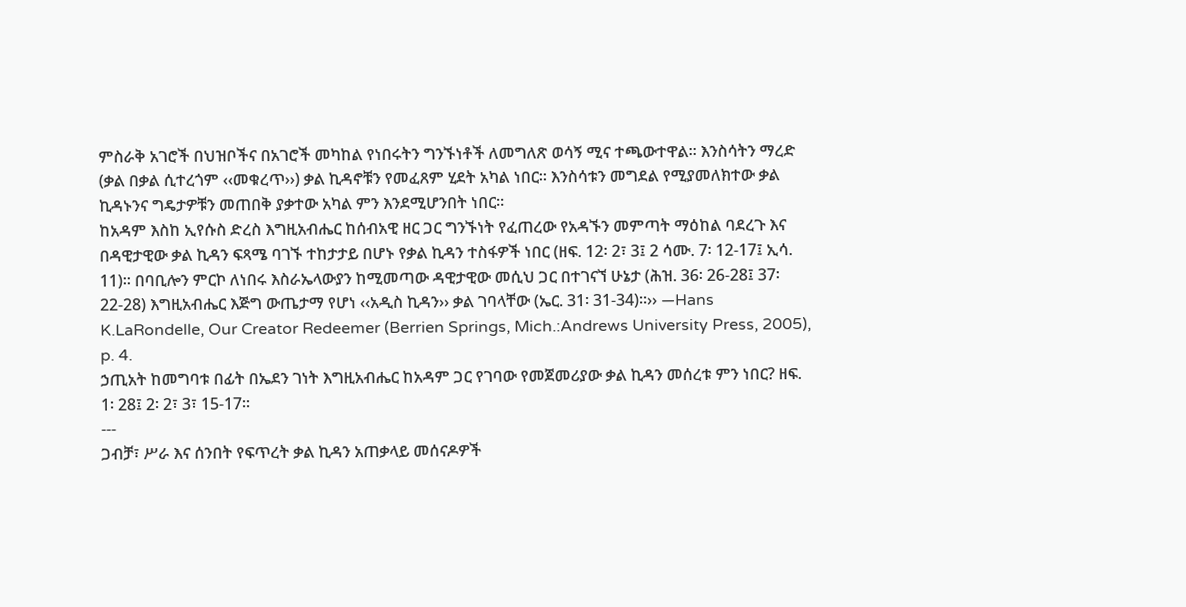ምስራቅ አገሮች በህዝቦችና በአገሮች መካከል የነበሩትን ግንኙነቶች ለመግለጽ ወሳኝ ሚና ተጫውተዋል፡፡ እንስሳትን ማረድ (ቃል በቃል ሲተረጎም ‹‹መቁረጥ››) ቃል ኪዳኖቹን የመፈጸም ሂደት አካል ነበር፡፡ እንስሳቱን መግደል የሚያመለክተው ቃል ኪዳኑንና ግዴታዎቹን መጠበቅ ያቃተው አካል ምን እንደሚሆንበት ነበር፡፡
ከአዳም እስከ ኢየሱስ ድረስ እግዚአብሔር ከሰብአዊ ዘር ጋር ግንኙነት የፈጠረው የአዳኙን መምጣት ማዕከል ባደረጉ እና በዳዊታዊው ቃል ኪዳን ፍጻሜ ባገኙ ተከታታይ በሆኑ የቃል ኪዳን ተስፋዎች ነበር (ዘፍ. 12፡ 2፣ 3፤ 2 ሳሙ. 7፡ 12-17፤ ኢሳ. 11)፡፡ በባቢሎን ምርኮ ለነበሩ እስራኤላውያን ከሚመጣው ዳዊታዊው መሲህ ጋር በተገናኘ ሁኔታ (ሕዝ. 36፡ 26-28፤ 37፡ 22-28) እግዚአብሔር እጅግ ውጤታማ የሆነ ‹‹አዲስ ኪዳን›› ቃል ገባላቸው (ኤር. 31፡ 31-34)፡፡›› —Hans K.LaRondelle, Our Creator Redeemer (Berrien Springs, Mich.:Andrews University Press, 2005), p. 4.
ኃጢአት ከመግባቱ በፊት በኤደን ገነት እግዚአብሔር ከአዳም ጋር የገባው የመጀመሪያው ቃል ኪዳን መሰረቱ ምን ነበር? ዘፍ. 1፡ 28፤ 2፡ 2፣ 3፣ 15-17፡፡
---
ጋብቻ፣ ሥራ እና ሰንበት የፍጥረት ቃል ኪዳን አጠቃላይ መሰናዶዎች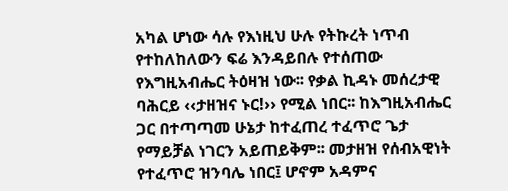አካል ሆነው ሳሉ የእነዚህ ሁሉ የትኩረት ነጥብ የተከለከለውን ፍሬ እንዳይበሉ የተሰጠው የእግዚአብሔር ትዕዛዝ ነው፡፡ የቃል ኪዳኑ መሰረታዊ ባሕርይ ‹‹ታዘዝና ኑር!›› የሚል ነበር፡፡ ከእግዚአብሔር ጋር በተጣጣመ ሁኔታ ከተፈጠረ ተፈጥሮ ጌታ የማይቻል ነገርን አይጠይቅም፡፡ መታዘዝ የሰብአዊነት የተፈጥሮ ዝንባሌ ነበር፤ ሆኖም አዳምና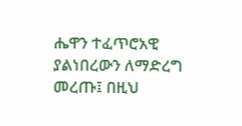ሔዋን ተፈጥሮአዊ ያልነበረውን ለማድረግ መረጡ፤ በዚህ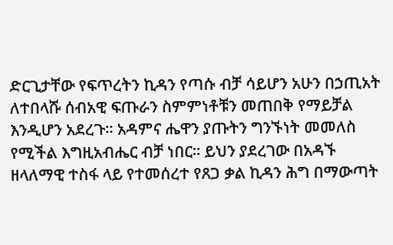ድርጊታቸው የፍጥረትን ኪዳን የጣሱ ብቻ ሳይሆን አሁን በኃጢአት ለተበላሹ ሰብአዊ ፍጡራን ስምምነቶቹን መጠበቅ የማይቻል እንዲሆን አደረጉ፡፡ አዳምና ሔዋን ያጡትን ግንኙነት መመለስ የሚችል እግዚአብሔር ብቻ ነበር፡፡ ይህን ያደረገው በአዳኙ ዘላለማዊ ተስፋ ላይ የተመሰረተ የጸጋ ቃል ኪዳን ሕግ በማውጣት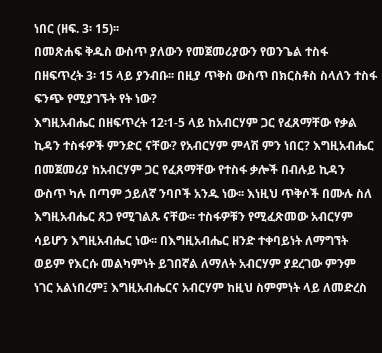ነበር (ዘፍ. 3፡ 15)፡፡
በመጽሐፍ ቅዱስ ውስጥ ያለውን የመጀመሪያውን የወንጌል ተስፋ በዘፍጥረት 3፡ 15 ላይ ያንብቡ፡፡ በዚያ ጥቅስ ውስጥ በክርስቶስ ስላለን ተስፋ ፍንጭ የሚያገኙት የት ነው?
እግዚአብሔር በዘፍጥረት 12፡1-5 ላይ ከአብርሃም ጋር የፈጸማቸው የቃል ኪዳን ተስፋዎች ምንድር ናቸው? የአብርሃም ምላሽ ምን ነበር? እግዚአብሔር በመጀመሪያ ከአብርሃም ጋር የፈጸማቸው የተስፋ ቃሎች በብሉይ ኪዳን ውስጥ ካሉ በጣም ኃይለኛ ንባቦች አንዱ ነው፡፡ እነዚህ ጥቅሶች በሙሉ ስለ እግዚአብሔር ጸጋ የሚገልጹ ናቸው፡፡ ተስፋዎቹን የሚፈጽመው አብርሃም ሳይሆን እግዚአብሔር ነው፡፡ በእግዚአብሔር ዘንድ ተቀባይነት ለማግኘት ወይም የእርሱ መልካምነት ይገበኛል ለማለት አብርሃም ያደረገው ምንም ነገር አልነበረም፤ እግዚአብሔርና አብርሃም ከዚህ ስምምነት ላይ ለመድረስ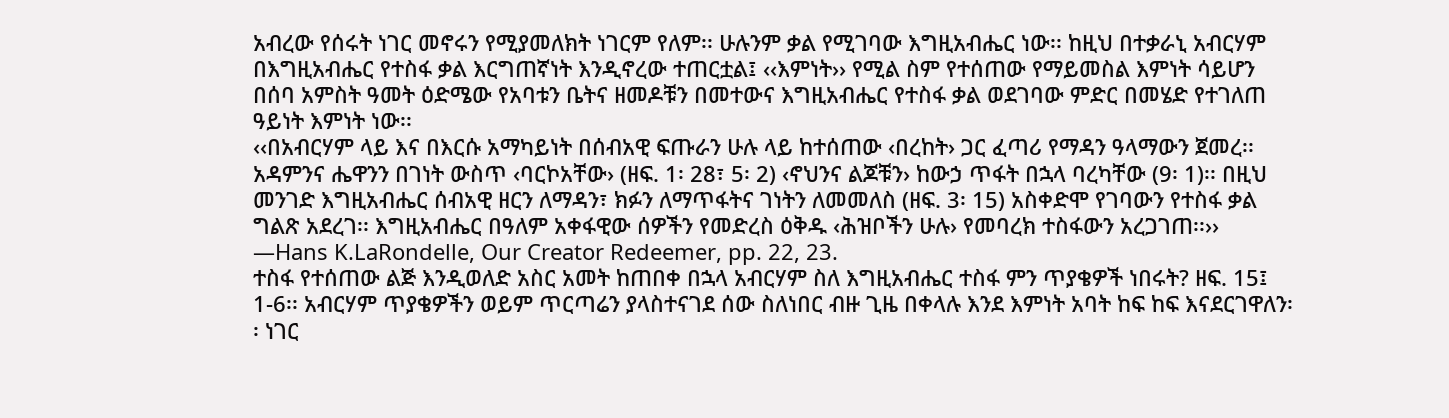አብረው የሰሩት ነገር መኖሩን የሚያመለክት ነገርም የለም፡፡ ሁሉንም ቃል የሚገባው እግዚአብሔር ነው፡፡ ከዚህ በተቃራኒ አብርሃም በእግዚአብሔር የተስፋ ቃል እርግጠኛነት እንዲኖረው ተጠርቷል፤ ‹‹እምነት›› የሚል ስም የተሰጠው የማይመስል እምነት ሳይሆን በሰባ አምስት ዓመት ዕድሜው የአባቱን ቤትና ዘመዶቹን በመተውና እግዚአብሔር የተስፋ ቃል ወደገባው ምድር በመሄድ የተገለጠ ዓይነት እምነት ነው፡፡
‹‹በአብርሃም ላይ እና በእርሱ አማካይነት በሰብአዊ ፍጡራን ሁሉ ላይ ከተሰጠው ‹በረከት› ጋር ፈጣሪ የማዳን ዓላማውን ጀመረ፡፡ አዳምንና ሔዋንን በገነት ውስጥ ‹ባርኮአቸው› (ዘፍ. 1፡ 28፣ 5፡ 2) ‹ኖህንና ልጆቹን› ከውኃ ጥፋት በኋላ ባረካቸው (9፡ 1)፡፡ በዚህ መንገድ እግዚአብሔር ሰብአዊ ዘርን ለማዳን፣ ክፉን ለማጥፋትና ገነትን ለመመለስ (ዘፍ. 3፡ 15) አስቀድሞ የገባውን የተስፋ ቃል ግልጽ አደረገ፡፡ እግዚአብሔር በዓለም አቀፋዊው ሰዎችን የመድረስ ዕቅዱ ‹ሕዝቦችን ሁሉ› የመባረክ ተስፋውን አረጋገጠ፡፡›› —Hans K.LaRondelle, Our Creator Redeemer, pp. 22, 23.
ተስፋ የተሰጠው ልጅ እንዲወለድ አስር አመት ከጠበቀ በኋላ አብርሃም ስለ እግዚአብሔር ተስፋ ምን ጥያቄዎች ነበሩት? ዘፍ. 15፤ 1-6፡፡ አብርሃም ጥያቄዎችን ወይም ጥርጣሬን ያላስተናገደ ሰው ስለነበር ብዙ ጊዜ በቀላሉ እንደ እምነት አባት ከፍ ከፍ እናደርገዋለን፡፡ ነገር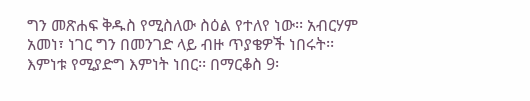ግን መጽሐፍ ቅዱስ የሚስለው ስዕል የተለየ ነው፡፡ አብርሃም አመነ፣ ነገር ግን በመንገድ ላይ ብዙ ጥያቄዎች ነበሩት፡፡ እምነቱ የሚያድግ እምነት ነበር፡፡ በማርቆስ 9፡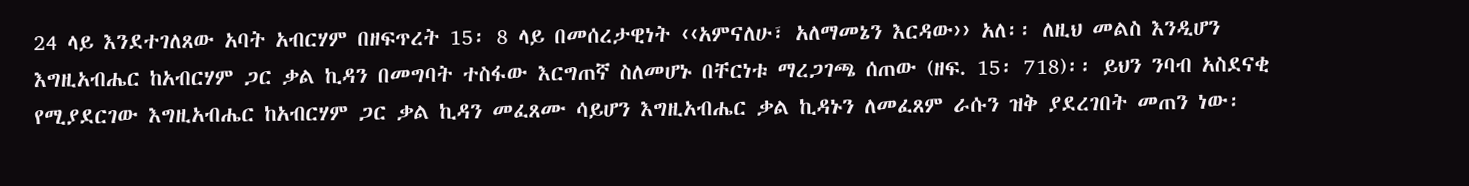24 ላይ እንደተገለጸው አባት አብርሃም በዘፍጥረት 15፡ 8 ላይ በመሰረታዊነት ‹‹አምናለሁ፣ አለማመኔን እርዳው›› አለ፡፡ ለዚህ መልስ እንዲሆን እግዚአብሔር ከአብርሃም ጋር ቃል ኪዳን በመግባት ተስፋው እርግጠኛ ስለመሆኑ በቸርነቱ ማረጋገጫ ሰጠው (ዘፍ. 15፡ 718)፡፡ ይህን ንባብ አስደናቂ የሚያደርገው እግዚአብሔር ከአብርሃም ጋር ቃል ኪዳን መፈጸሙ ሳይሆን እግዚአብሔር ቃል ኪዳኑን ለመፈጸም ራሱን ዝቅ ያደረገበት መጠን ነው፡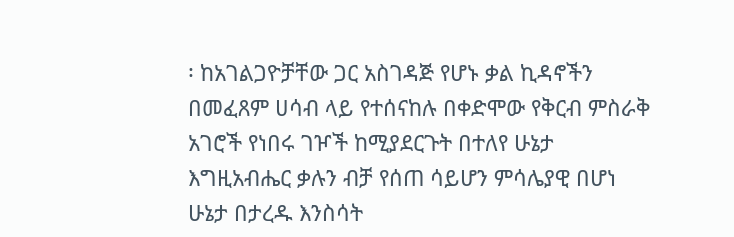፡ ከአገልጋዮቻቸው ጋር አስገዳጅ የሆኑ ቃል ኪዳኖችን በመፈጸም ሀሳብ ላይ የተሰናከሉ በቀድሞው የቅርብ ምስራቅ አገሮች የነበሩ ገዦች ከሚያደርጉት በተለየ ሁኔታ እግዚአብሔር ቃሉን ብቻ የሰጠ ሳይሆን ምሳሌያዊ በሆነ ሁኔታ በታረዱ እንስሳት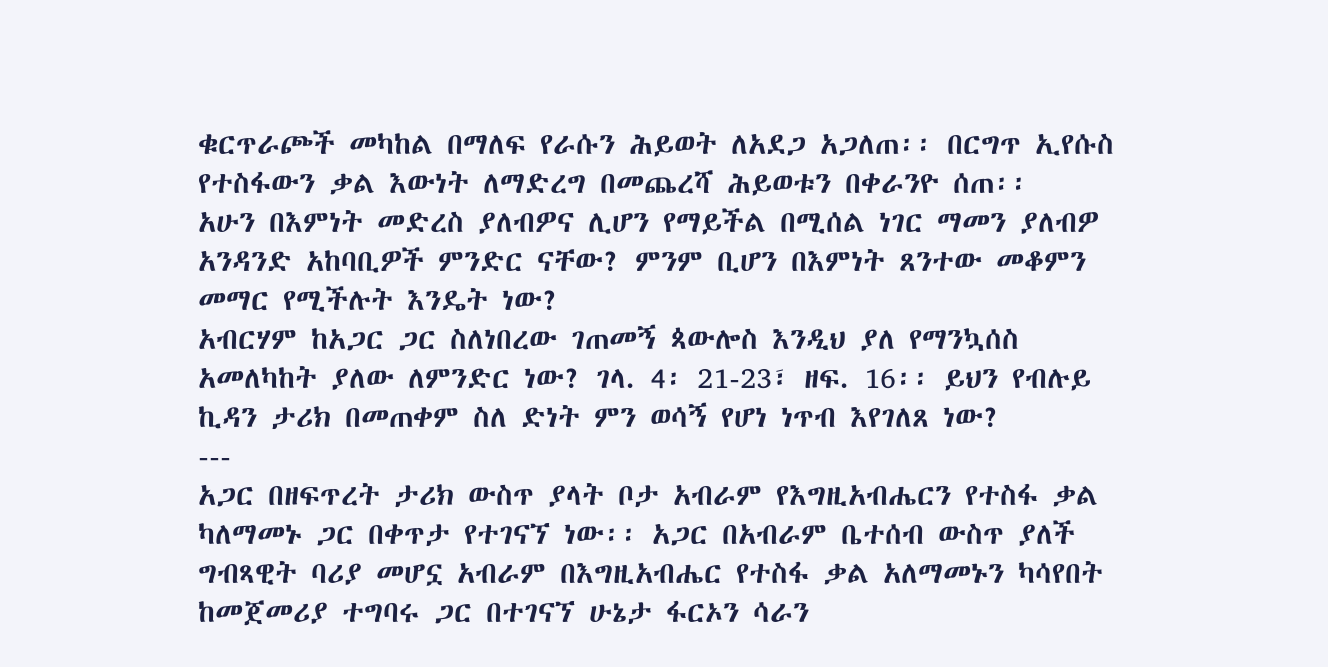ቁርጥራጮች መካከል በማለፍ የራሱን ሕይወት ለአደጋ አጋለጠ፡፡ በርግጥ ኢየሱስ የተስፋውን ቃል እውነት ለማድረግ በመጨረሻ ሕይወቱን በቀራንዮ ሰጠ፡፡
አሁን በእምነት መድረስ ያለብዎና ሊሆን የማይችል በሚሰል ነገር ማመን ያለብዎ አንዳንድ አከባቢዎች ምንድር ናቸው? ምንም ቢሆን በእምነት ጸንተው መቆምን መማር የሚችሉት እንዴት ነው?
አብርሃም ከአጋር ጋር ስለነበረው ገጠመኝ ጳውሎስ እንዲህ ያለ የማንኳሰስ አመለካከት ያለው ለምንድር ነው? ገላ. 4፡ 21-23፣ ዘፍ. 16፡፡ ይህን የብሉይ ኪዳን ታሪክ በመጠቀም ስለ ድነት ምን ወሳኝ የሆነ ነጥብ እየገለጸ ነው?
---
አጋር በዘፍጥረት ታሪክ ውስጥ ያላት ቦታ አብራም የእግዚአብሔርን የተስፋ ቃል ካለማመኑ ጋር በቀጥታ የተገናኘ ነው፡፡ አጋር በአብራም ቤተሰብ ውስጥ ያለች ግብጻዊት ባሪያ መሆኗ አብራም በእግዚአብሔር የተስፋ ቃል አለማመኑን ካሳየበት ከመጀመሪያ ተግባሩ ጋር በተገናኘ ሁኔታ ፋርኦን ሳራን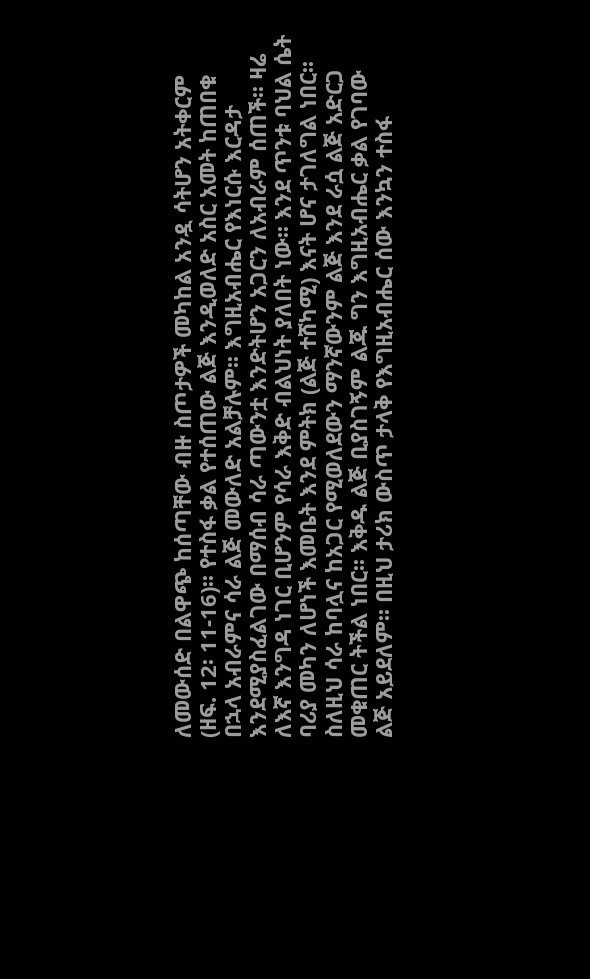ለመውሰድ በልዋጭ ከሰጣቸው ብዙ ስጦታዎች መካከል አንዷ ሳትሆን አትቀርም (ዘፍ. 12፡ 11-16)፡፡ የተስፋ ቃል የተሰጠው ልጅ እንዲወለድ አስር አመት ከጠበቁ በኋላ አብራምና ሳራ ልጅ መውለድ አልቻሉም፡፡ እግዚአብሔር የእነርሱ እርዳታ እንደሚያስፈልገው በማሰብ ሳራ ጣውንቷ እንድትሆን አጋርን ለአብራም ሰጠች፡፡ ዛሬ ለእኛ እንግዳ ነገር ቢሆንም የሳራ እቅድ ብልህነት ያለበት ነው፡፡ እንደ ጥንቱ ባህል ሴት ባሪያ መካን ለሆነች እመቤት እንደ ምትክ (ልጅ ተሸካሚ) እናት ሆና ታገለግል ነበር፡፡ ስለዚህ ሳራ ከባሏና ከአጋር የሚወለደውን ማንኛውንም ልጅ እንደ ራሷ ልጅ አድርጋ መቁጠር ትችል ነበር፡፡ እቅዱ ልጅ ቢያስገኝም ልጁ ግን እግዚአብሔር ቃል የገባው ልጅ አይደለም፡፡ በዚህ ታሪክ ውስጥ ታላቅ የእግዚአብሔር ሰው እንኳን ተስፋ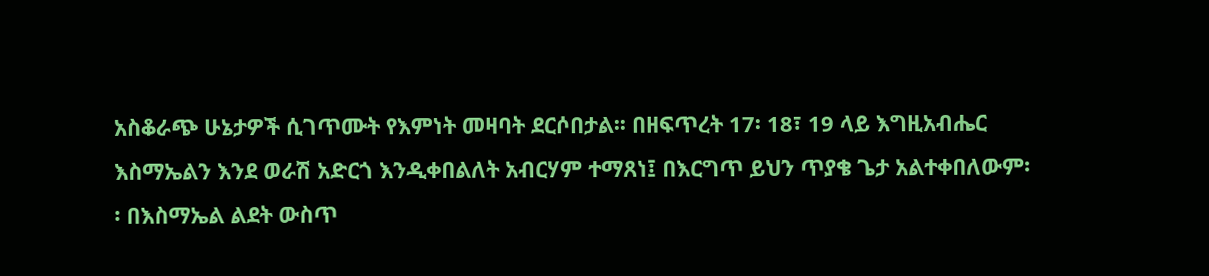አስቆራጭ ሁኔታዎች ሲገጥሙት የእምነት መዛባት ደርሶበታል፡፡ በዘፍጥረት 17፡ 18፣ 19 ላይ እግዚአብሔር እስማኤልን እንደ ወራሽ አድርጎ እንዲቀበልለት አብርሃም ተማጸነ፤ በእርግጥ ይህን ጥያቄ ጌታ አልተቀበለውም፡፡ በእስማኤል ልደት ውስጥ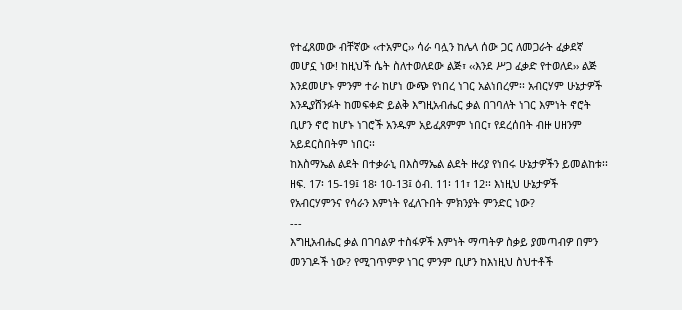የተፈጸመው ብቸኛው ‹‹ተአምር›› ሳራ ባሏን ከሌላ ሰው ጋር ለመጋራት ፈቃደኛ መሆኗ ነው! ከዚህች ሴት ስለተወለደው ልጅ፣ ‹‹እንደ ሥጋ ፈቃድ የተወለደ›› ልጅ እንደመሆኑ ምንም ተራ ከሆነ ውጭ የነበረ ነገር አልነበረም፡፡ አብርሃም ሁኔታዎች እንዲያሸንፉት ከመፍቀድ ይልቅ እግዚአብሔር ቃል በገባለት ነገር እምነት ኖሮት ቢሆን ኖሮ ከሆኑ ነገሮች አንዱም አይፈጸምም ነበር፣ የደረሰበት ብዙ ሀዘንም አይደርስበትም ነበር፡፡
ከእስማኤል ልደት በተቃራኒ በእስማኤል ልደት ዙሪያ የነበሩ ሁኔታዎችን ይመልከቱ፡፡ ዘፍ. 17፡ 15-19፤ 18፡ 10-13፤ ዕብ. 11፡ 11፣ 12፡፡ እነዚህ ሁኔታዎች የአብርሃምንና የሳራን እምነት የፈለጉበት ምክንያት ምንድር ነው?
---
እግዚአብሔር ቃል በገባልዎ ተስፋዎች እምነት ማጣትዎ ስቃይ ያመጣብዎ በምን መንገዶች ነው? የሚገጥምዎ ነገር ምንም ቢሆን ከእነዚህ ስህተቶች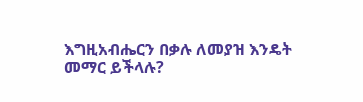እግዚአብሔርን በቃሉ ለመያዝ እንዴት መማር ይችላሉ?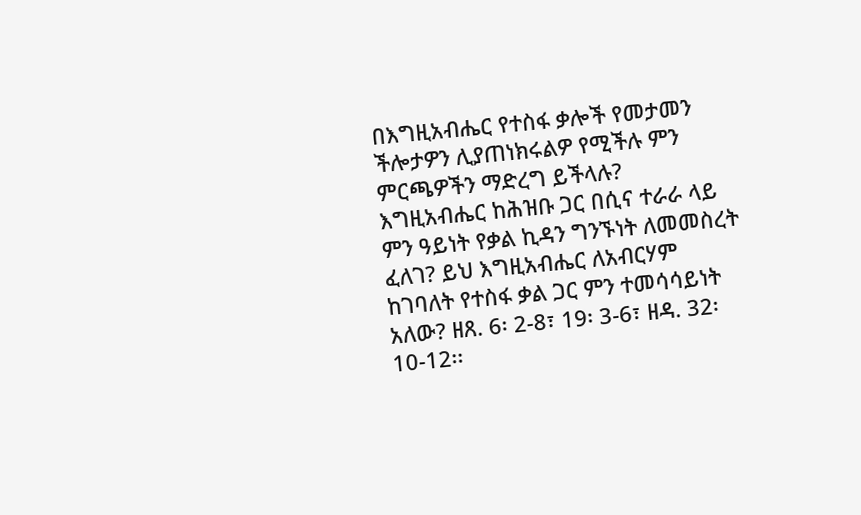በእግዚአብሔር የተስፋ ቃሎች የመታመን ችሎታዎን ሊያጠነክሩልዎ የሚችሉ ምን ምርጫዎችን ማድረግ ይችላሉ?
እግዚአብሔር ከሕዝቡ ጋር በሲና ተራራ ላይ ምን ዓይነት የቃል ኪዳን ግንኙነት ለመመስረት ፈለገ? ይህ እግዚአብሔር ለአብርሃም ከገባለት የተስፋ ቃል ጋር ምን ተመሳሳይነት አለው? ዘጸ. 6፡ 2-8፣ 19፡ 3-6፣ ዘዳ. 32፡ 10-12፡፡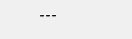---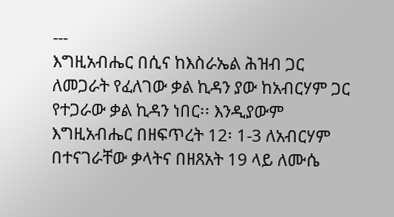---
እግዚአብሔር በሲና ከእስራኤል ሕዝብ ጋር ለመጋራት የፈለገው ቃል ኪዳን ያው ከአብርሃም ጋር የተጋራው ቃል ኪዳን ነበር፡፡ እንዲያውም እግዚአብሔር በዘፍጥረት 12፡ 1-3 ለአብርሃም በተናገራቸው ቃላትና በዘጸአት 19 ላይ ለሙሴ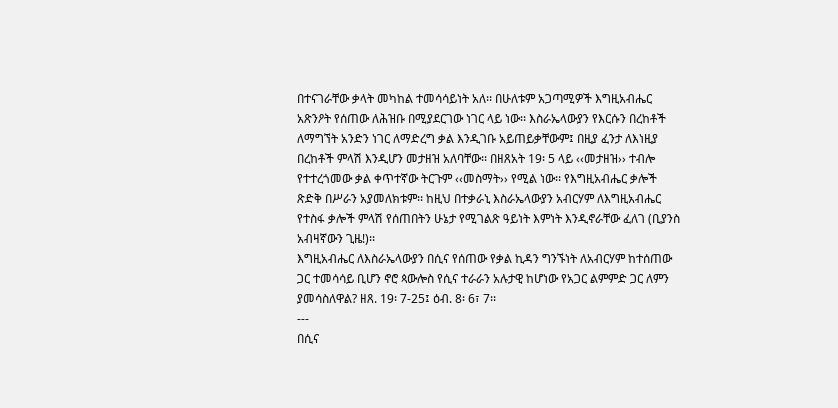በተናገራቸው ቃላት መካከል ተመሳሳይነት አለ፡፡ በሁለቱም አጋጣሚዎች እግዚአብሔር አጽንዖት የሰጠው ለሕዝቡ በሚያደርገው ነገር ላይ ነው፡፡ እስራኤላውያን የእርሱን በረከቶች ለማግኘት አንድን ነገር ለማድረግ ቃል እንዲገቡ አይጠይቃቸውም፤ በዚያ ፈንታ ለእነዚያ በረከቶች ምላሽ እንዲሆን መታዘዝ አለባቸው፡፡ በዘጸአት 19፡ 5 ላይ ‹‹መታዘዝ›› ተብሎ የተተረጎመው ቃል ቀጥተኛው ትርጉም ‹‹መስማት›› የሚል ነው፡፡ የእግዚአብሔር ቃሎች ጽድቅ በሥራን አያመለክቱም፡፡ ከዚህ በተቃራኒ እስራኤላውያን አብርሃም ለእግዚአብሔር የተስፋ ቃሎች ምላሽ የሰጠበትን ሁኔታ የሚገልጽ ዓይነት እምነት እንዲኖራቸው ፈለገ (ቢያንስ አብዛኛውን ጊዜ!)፡፡
እግዚአብሔር ለእስራኤላውያን በሲና የሰጠው የቃል ኪዳን ግንኙነት ለአብርሃም ከተሰጠው ጋር ተመሳሳይ ቢሆን ኖሮ ጳውሎስ የሲና ተራራን አሉታዊ ከሆነው የአጋር ልምምድ ጋር ለምን ያመሳስለዋል? ዘጸ. 19፡ 7-25፤ ዕብ. 8፡ 6፣ 7፡፡
---
በሲና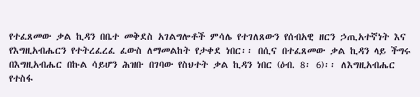የተፈጸመው ቃል ኪዳን በቤተ መቅደስ አገልግሎቶች ምሳሌ የተገለጸውን የሰብአዊ ዘርን ኃጢአተኛነት እና የእግዚአብሔርን የተትረፈረፈ ፈውስ ለማመልከት የታቀደ ነበር፡፡ በሲና በተፈጸመው ቃል ኪዳን ላይ ችግሩ በእግዚአብሔር በኩል ሳይሆን ሕዝቡ በገባው የስህተት ቃል ኪዳን ነበር (ዕብ. 8፡ 6)፡፡ ለእግዚአብሔር የተስፋ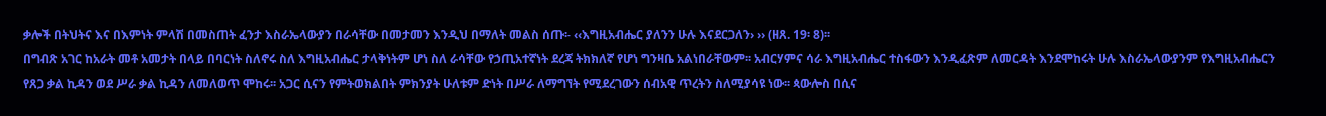ቃሎች በትህትና እና በእምነት ምላሽ በመስጠት ፈንታ እስራኤላውያን በራሳቸው በመታመን እንዲህ በማለት መልስ ሰጡ፡- ‹‹እግዚአብሔር ያለንን ሁሉ እናደርጋለን› ›› (ዘጸ. 19፡ 8)፡፡
በግብጽ አገር ከአራት መቶ አመታት በላይ በባርነት ስለኖሩ ስለ እግዚአብሔር ታላቅነትም ሆነ ስለ ራሳቸው የኃጢአተኛነት ደረጃ ትክክለኛ የሆነ ግንዛቤ አልነበራቸውም፡፡ አብርሃምና ሳራ እግዚአብሔር ተስፋውን እንዲፈጽም ለመርዳት እንደሞከሩት ሁሉ እስራኤላውያንም የእግዚአብሔርን የጸጋ ቃል ኪዳን ወደ ሥራ ቃል ኪዳን ለመለወጥ ሞከሩ፡፡ አጋር ሲናን የምትወክልበት ምክንያት ሁለቱም ድነት በሥራ ለማግኘት የሚደረገውን ሰብአዊ ጥረትን ስለሚያሳዩ ነው፡፡ ጳውሎስ በሲና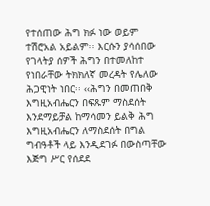የተሰጠው ሕግ ክፉ ነው ወይም ተሽሮአል አይልም፡፡ እርሱን ያሳሰበው የገላትያ ሰዎች ሕግን በተመለከተ የነበራቸው ትክክለኛ መረዳት የሌለው ሕጋዊነት ነበር፡፡ ‹‹ሕግን በመጠበቅ እግዚአብሔርን በፍጹም ማስደሰት እንደማይቻል ከማሳመን ይልቅ ሕግ እግዚአብሔርን ለማስደሰት በግል ግብዓቶች ላይ እንዲደገፉ በውስጣቸው እጅግ ሥር የሰደደ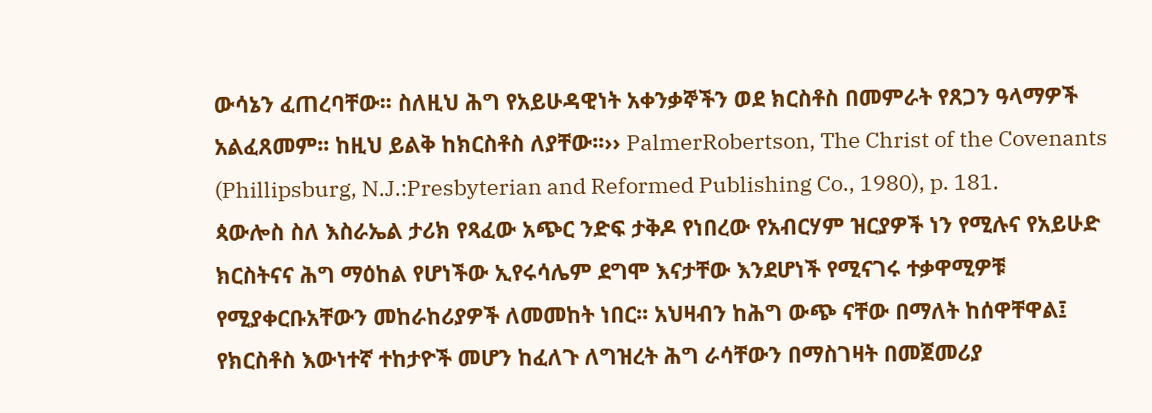ውሳኔን ፈጠረባቸው፡፡ ስለዚህ ሕግ የአይሁዳዊነት አቀንቃኞችን ወደ ክርስቶስ በመምራት የጸጋን ዓላማዎች አልፈጸመም፡፡ ከዚህ ይልቅ ከክርስቶስ ለያቸው፡፡›› PalmerRobertson, The Christ of the Covenants (Phillipsburg, N.J.:Presbyterian and Reformed Publishing Co., 1980), p. 181.
ጳውሎስ ስለ እስራኤል ታሪክ የጻፈው አጭር ንድፍ ታቅዶ የነበረው የአብርሃም ዝርያዎች ነን የሚሉና የአይሁድ ክርስትናና ሕግ ማዕከል የሆነችው ኢየሩሳሌም ደግሞ እናታቸው እንደሆነች የሚናገሩ ተቃዋሚዎቹ የሚያቀርቡአቸውን መከራከሪያዎች ለመመከት ነበር፡፡ አህዛብን ከሕግ ውጭ ናቸው በማለት ከሰዋቸዋል፤ የክርስቶስ እውነተኛ ተከታዮች መሆን ከፈለጉ ለግዝረት ሕግ ራሳቸውን በማስገዛት በመጀመሪያ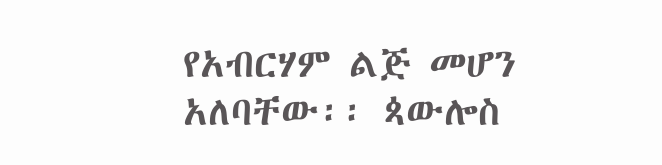የአብርሃም ልጅ መሆን አለባቸው፡፡ ጳውሎስ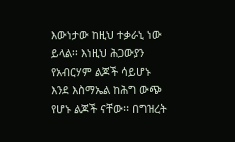እውነታው ከዚህ ተቃራኒ ነው ይላል፡፡ እነዚህ ሕጋውያን የአብርሃም ልጆች ሳይሆኑ እንደ እስማኤል ከሕግ ውጭ የሆኑ ልጆች ናቸው፡፡ በግዝረት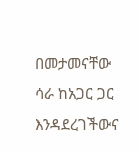በመታመናቸው ሳራ ከአጋር ጋር እንዳደረገችውና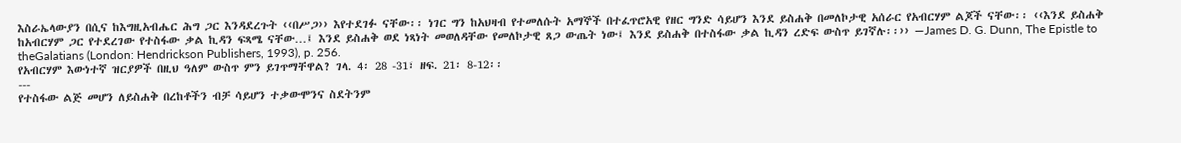እስራኤላውያን በሲና ከእግዚአብሔር ሕግ ጋር እንዳደረጉት ‹‹በሥጋ›› እየተደገፉ ናቸው፡፡ ነገር ግን ከአህዛብ የተመለሱት አማኞች በተፈጥሮአዊ የዘር ግንድ ሳይሆን እንደ ይስሐቅ በመለኮታዊ አሰራር የአብርሃም ልጆች ናቸው፡፡ ‹‹እንደ ይስሐቅ ከአብርሃም ጋር የተደረገው የተስፋው ቃል ኪዳን ፍጻሜ ናቸው…፤ እንደ ይስሐቅ ወደ ነጻነት መወለዳቸው የመለኮታዊ ጸጋ ውጤት ነው፤ እንደ ይስሐቅ በተስፋው ቃል ኪዳን ረድፍ ውስጥ ይገኛሉ፡፡›› —James D. G. Dunn, The Epistle to theGalatians (London: Hendrickson Publishers, 1993), p. 256.
የአብርሃም እውነተኛ ዝርያዎች በዚህ ዓለም ውስጥ ምን ይገጥማቸዋል? ገላ. 4፡ 28 -31፣ ዘፍ. 21፡ 8-12፡፡
---
የተስፋው ልጅ መሆን ለይስሐቅ በረከቶችን ብቻ ሳይሆን ተቃውሞንና ስደትንም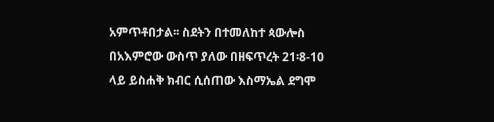አምጥቶበታል፡፡ ስደትን በተመለከተ ጳውሎስ በአእምሮው ውስጥ ያለው በዘፍጥረት 21፡8-10 ላይ ይስሐቅ ክብር ሲሰጠው እስማኤል ደግሞ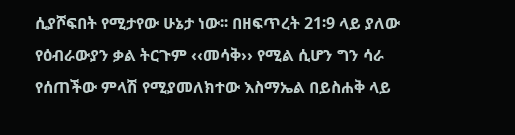ሲያሾፍበት የሚታየው ሁኔታ ነው፡፡ በዘፍጥረት 21፡9 ላይ ያለው የዕብራውያን ቃል ትርጉም ‹‹መሳቅ›› የሚል ሲሆን ግን ሳራ የሰጠችው ምላሽ የሚያመለክተው እስማኤል በይስሐቅ ላይ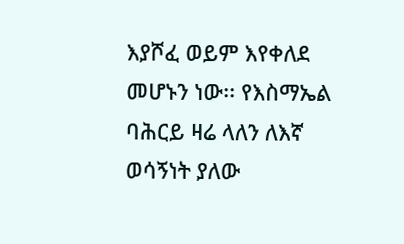እያሾፈ ወይም እየቀለደ መሆኑን ነው፡፡ የእስማኤል ባሕርይ ዛሬ ላለን ለእኛ ወሳኝነት ያለው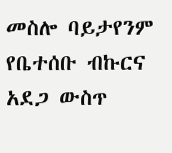መስሎ ባይታየንም የቤተሰቡ ብኩርና አደጋ ውስጥ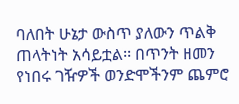ባለበት ሁኔታ ውስጥ ያለውን ጥልቅ ጠላትነት አሳይቷል፡፡ በጥንት ዘመን የነበሩ ገዥዎች ወንድሞችንም ጨምሮ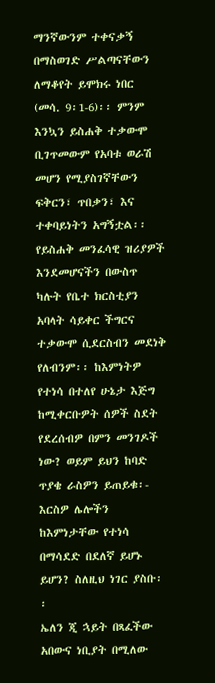ማንኛውንም ተቀናቃኝ በማስወገድ ሥልጣናቸውን ለማቆየት ይሞክሩ ነበር (መሳ. 9፡1-6)፡፡ ምንም እንኳን ይስሐቅ ተቃውሞ ቢገጥመውም የአባቱ ወራሽ መሆን የሚያስገኛቸውን ፍቅርን፣ ጥበቃን፣ እና ተቀባይነትን አግኝቷል፡፡
የይስሐቅ መንፈሳዊ ዝሪያዎች እንደመሆናችን በውስጥ ካሉት የቤተ ክርስቲያን አባላት ሳይቀር ችግርና ተቃውሞ ሲደርስብን መደነቅ የለብንም፡፡ ከእምነትዎ የተነሳ በተለየ ሁኔታ እጅግ ከሚቀርቡዎት ሰዎች ስደት የደረሰብዎ በምን መንገዶች ነው? ወይም ይህን ከባድ ጥያቄ ራስዎን ይጠይቁ፡- እርስዎ ሌሎችን ከእምነታቸው የተነሳ በማሳደድ በደለኛ ይሆኑ ይሆን? ስለዚህ ነገር ያስቡ፡፡
ኤለን ጂ ኋይት በጻፈችው አበውና ነቢያት በሚለው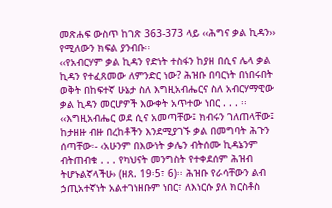መጽሐፍ ውስጥ ከገጽ 363-373 ላይ ‹‹ሕግና ቃል ኪዳን›› የሚለውን ክፍል ያንብቡ፡፡
‹‹የአብርሃም ቃል ኪዳን የድነት ተስፋን ከያዘ በሲና ሌላ ቃል ኪዳን የተፈጸመው ለምንድር ነው? ሕዝቡ በባርነት በነበሩበት ወቅት በከፍተኛ ሁኔታ ስለ እግዚአብሔርና ስለ አብርሃማዊው ቃል ኪዳን መርሆዎች እውቀት አጥተው ነበር . . . ፡፡
‹‹እግዚአብሔር ወደ ሲና አመጣቸው፤ ክብሩን ገለጠላቸው፤ ከታዘዙ ብዙ በረከቶችን እንደሚያገኙ ቃል በመግባት ሕጉን ሰጣቸው፡- ‹አሁንም በእውነት ቃሌን ብትሰሙ ኪዳኔንም ብትጠብቁ . . . የካህናት መንግስት የተቀደሰም ሕዝብ ትሆኑልኛላችሁ› (ዘጸ. 19፡5፣ 6)፡፡ ሕዝቡ የራሳቸውን ልብ ኃጢአተኛነት አልተገነዘቡም ነበር፣ ለእነርሱ ያለ ክርስቶስ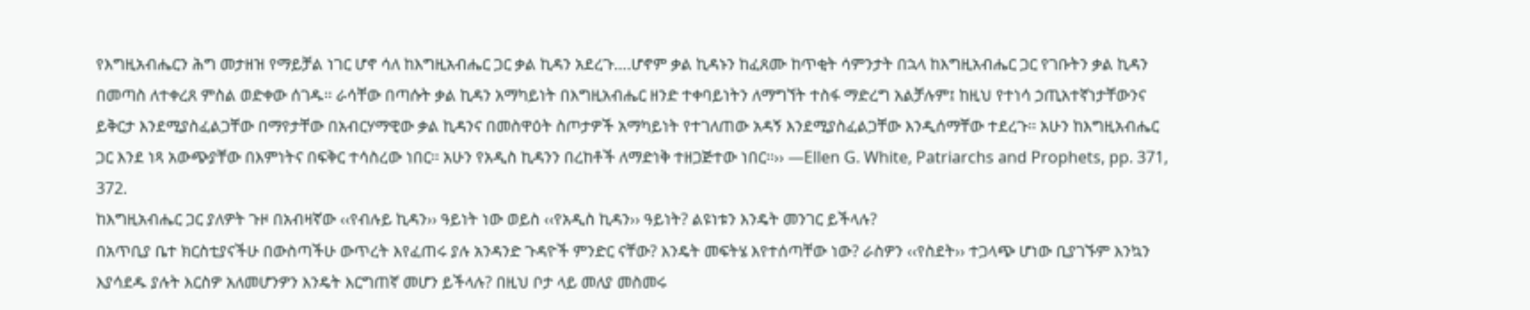የእግዚአብሔርን ሕግ መታዘዝ የማይቻል ነገር ሆኖ ሳለ ከእግዚአብሔር ጋር ቃል ኪዳን አደረጉ….ሆኖም ቃል ኪዳኑን ከፈጸሙ ከጥቂት ሳምንታት በኋላ ከእግዚአብሔር ጋር የገቡትን ቃል ኪዳን በመጣስ ለተቀረጸ ምስል ወድቀው ሰገዱ፡፡ ራሳቸው በጣሱት ቃል ኪዳን አማካይነት በእግዚአብሔር ዘንድ ተቀባይነትን ለማግኘት ተስፋ ማድረግ አልቻሉም፤ ከዚህ የተነሳ ኃጢአተኛነታቸውንና ይቅርታ እንደሚያስፈልጋቸው በማየታቸው በአብርሃማዊው ቃል ኪዳንና በመስዋዕት ስጦታዎች አማካይነት የተገለጠው አዳኝ እንደሚያስፈልጋቸው እንዲሰማቸው ተደረጉ፡፡ አሁን ከእግዚአብሔር ጋር እንደ ነጻ አውጭያቸው በእምነትና በፍቅር ተሳስረው ነበር፡፡ አሁን የአዲስ ኪዳንን በረከቶች ለማድነቅ ተዘጋጅተው ነበር፡፡›› —Ellen G. White, Patriarchs and Prophets, pp. 371, 372.
ከእግዚአብሔር ጋር ያለዎት ጉዞ በአብዛኛው ‹‹የብሉይ ኪዳን›› ዓይነት ነው ወይስ ‹‹የአዲስ ኪዳን›› ዓይነት? ልዩነቱን እንዴት መንገር ይችላሉ?
በአጥቢያ ቤተ ክርስቲያናችሁ በውስጣችሁ ውጥረት እየፈጠሩ ያሉ አንዳንድ ጉዳዮች ምንድር ናቸው? እንዴት መፍትሄ እየተሰጣቸው ነው? ራስዎን ‹‹የስደት›› ተጋላጭ ሆነው ቢያገኙም እንኳን እያሳደዱ ያሉት እርስዎ አለመሆንዎን እንዴት እርግጠኛ መሆን ይችላሉ? በዚህ ቦታ ላይ መለያ መስመሩ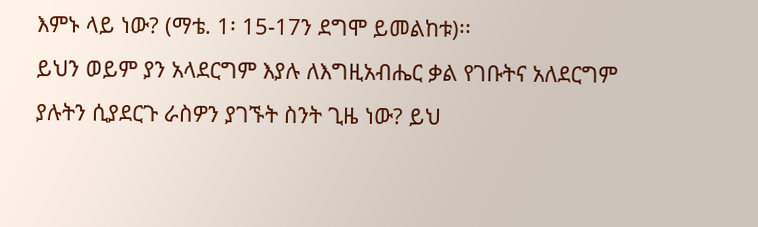እምኑ ላይ ነው? (ማቴ. 1፡ 15-17ን ደግሞ ይመልከቱ)፡፡
ይህን ወይም ያን አላደርግም እያሉ ለእግዚአብሔር ቃል የገቡትና አለደርግም ያሉትን ሲያደርጉ ራስዎን ያገኙት ስንት ጊዜ ነው? ይህ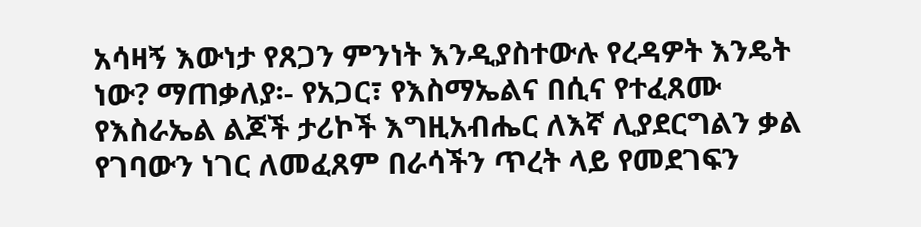አሳዛኝ እውነታ የጸጋን ምንነት እንዲያስተውሉ የረዳዎት እንዴት ነው? ማጠቃለያ፡- የአጋር፣ የእስማኤልና በሲና የተፈጸሙ የእስራኤል ልጆች ታሪኮች እግዚአብሔር ለእኛ ሊያደርግልን ቃል የገባውን ነገር ለመፈጸም በራሳችን ጥረት ላይ የመደገፍን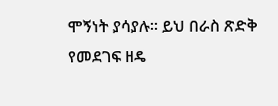ሞኝነት ያሳያሉ፡፡ ይህ በራስ ጽድቅ የመደገፍ ዘዴ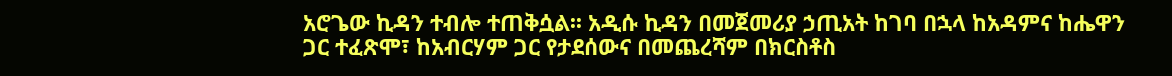አሮጌው ኪዳን ተብሎ ተጠቅሷል፡፡ አዲሱ ኪዳን በመጀመሪያ ኃጢአት ከገባ በኋላ ከአዳምና ከሔዋን ጋር ተፈጽሞ፣ ከአብርሃም ጋር የታደሰውና በመጨረሻም በክርስቶስ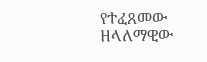የተፈጸመው ዘላለማዊው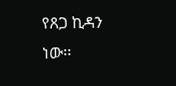የጸጋ ኪዳን ነው፡፡